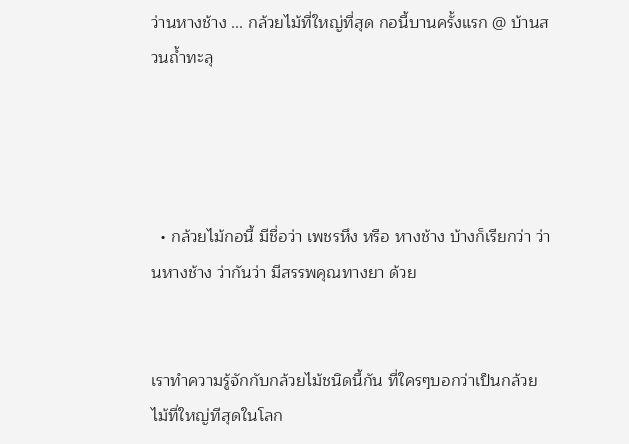ว่านหางช้าง ... กล้วยไม้ที่ใหญ่ที่สุด กอนี้บานครั้งแรก @ บ้านสวนถ้ำทะลุ




  • กล้วยไม้กอนี้ มีชื่อว่า เพชรหึง หรือ หางช้าง บ้างก็เรียกว่า ว่านหางช้าง ว่ากันว่า มีสรรพคุณทางยา ด้วย


เราทำความรู้จักกับกล้วยไม้ชนิดนี้กัน ที่ใครๆบอกว่าเป็นกล้วยไม้ที่ใหญ่ทีสุดในโลก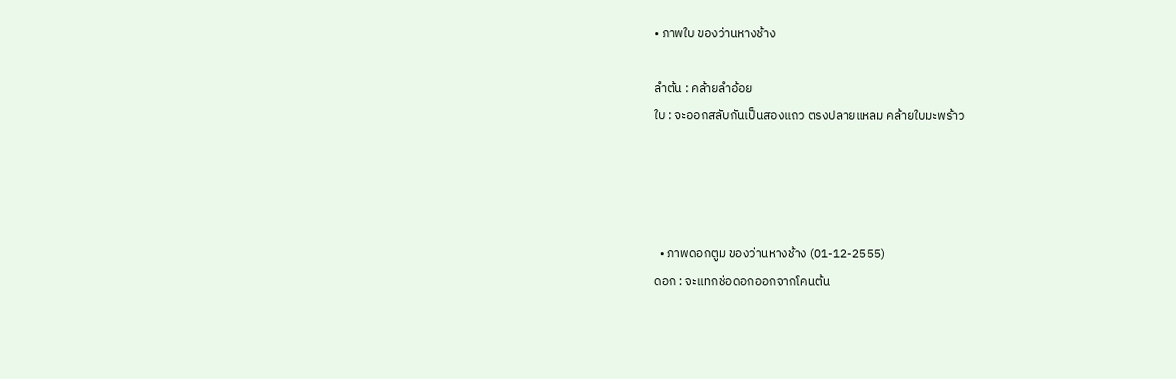• ภาพใบ ของว่านหางช้าง

ลำต้น : คล้ายลำอ้อย
ใบ : จะออกสลับกันเป็นสองแถว ตรงปลายแหลม คล้ายใบมะพร้าว




  • ภาพดอกตูม ของว่านหางช้าง (01-12-2555)
ดอก : จะแทกช่อดอกออกจากโคนต้น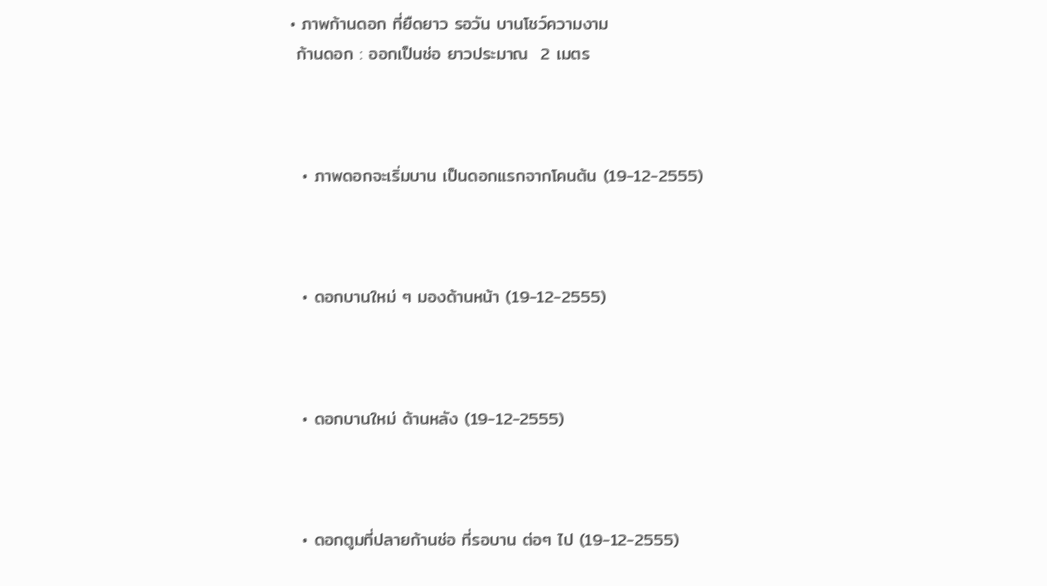• ภาพก้านดอก ที่ยืดยาว รอวัน บานโชว์ความงาม
 ก้านดอก : ออกเป็นช่อ ยาวประมาณ  2 เมตร



  • ภาพดอกจะเริ่มบาน เป็นดอกแรกจากโคนต้น (19-12-2555)



  • ดอกบานใหม่ ๆ มองด้านหน้า (19-12-2555)



  • ดอกบานใหม่ ด้านหลัง (19-12-2555)



  • ดอกตูมที่ปลายก้านช่อ ที่รอบาน ต่อๆ ไป (19-12-2555)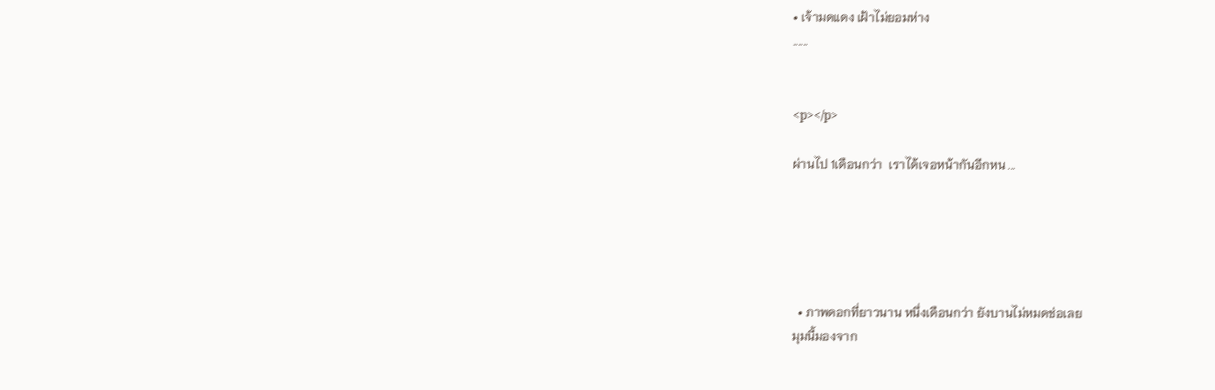• เจ้ามดแดง เฝ้าไม่ยอมห่าง
......


<p></p>

ผ่านไป 1เดือนกว่า  เราได้เจอหน้ากันอีกหน ...





  • ภาพดอกที่ยาวนาน หนึ่งเดือนกว่า ยังบานไม่หมดช่อเลย
มุมนี้มองจาก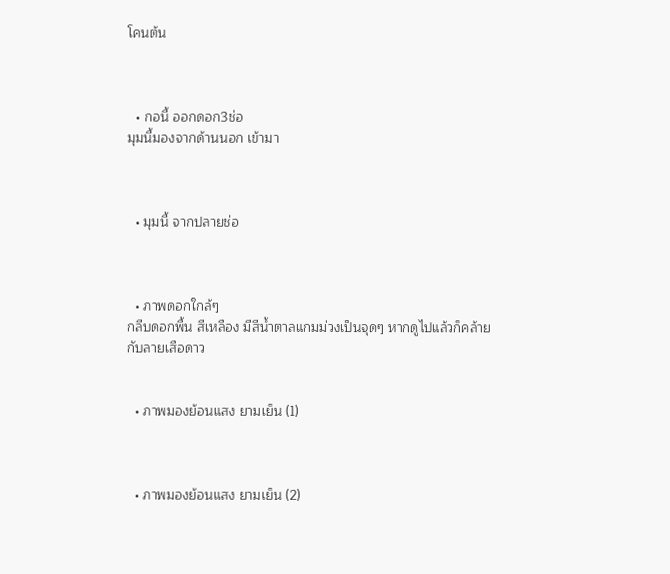โคนต้น



  • กอนี้ ออกดอก3ช่อ
มุมนี้มองจากด้านนอก เข้ามา



  • มุมนี้ จากปลายช่อ



  • ภาพดอกใกล้ๆ
กลีบดอกพื้น สีเหลือง มีสีน้ำตาลแกมม่วงเป็นจุดๆ หากดูไปแล้วก็คล้ายกับลายเสือดาว


  • ภาพมองย้อนแสง ยามเย็น (1)



  • ภาพมองย้อนแสง ยามเย็น (2)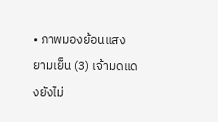• ภาพมองย้อนแสง ยามเย็น (3) เจ้ามดแดงยังไม่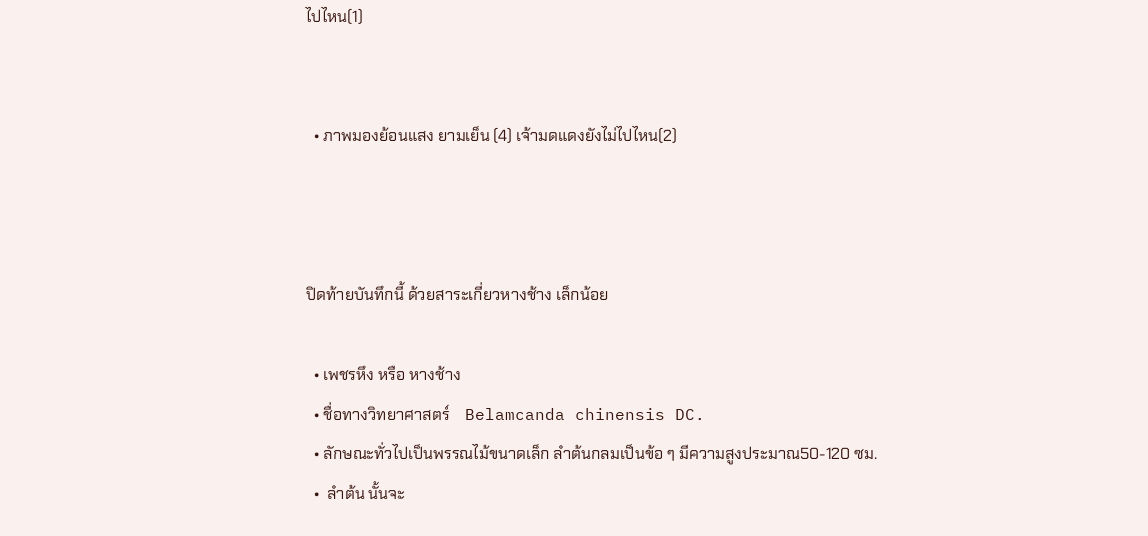ไปไหน(1)


  • ภาพมองย้อนแสง ยามเย็น (4) เจ้ามดแดงยังไม่ไปไหน(2)



ปิดท้ายบันทึกนี้ ด้วยสาระเกี่ยวหางช้าง เล็กน้อย

  • เพชรหึง หรือ หางช้าง
  • ชื่อทางวิทยาศาสตร์    Belamcanda chinensis DC.
  • ลักษณะทั่วไปเป็นพรรณไม้ขนาดเล็ก ลำต้นกลมเป็นข้อ ๆ มีความสูงประมาณ50-120 ซม.
  •  ลำต้น นั้นจะ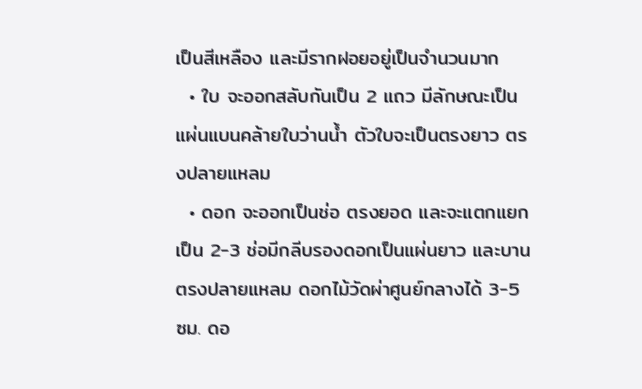เป็นสีเหลือง และมีรากฝอยอยู่เป็นจำนวนมาก
  • ใบ จะออกสลับกันเป็น 2 แถว มีลักษณะเป็นแผ่นแบนคล้ายใบว่านน้ำ ตัวใบจะเป็นตรงยาว ตรงปลายแหลม
  • ดอก จะออกเป็นช่อ ตรงยอด และจะแตกแยกเป็น 2-3 ช่อมีกลีบรองดอกเป็นแผ่นยาว และบานตรงปลายแหลม ดอกไม้วัดผ่าศูนย์กลางได้ 3-5 ซม. ดอ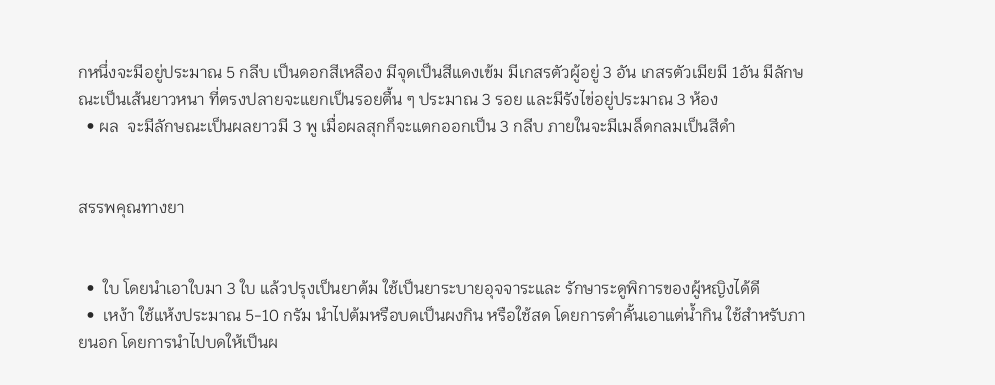กหนึ่งจะมีอยู่ประมาณ 5 กลีบ เป็นดอกสีเหลือง มีจุดเป็นสีแดงเข้ม มีเกสรตัวผู้อยู่ 3 อัน เกสรตัวเมียมี 1อัน มีลักษณะเป็นเส้นยาวหนา ที่ตรงปลายจะแยกเป็นรอยตื้น ๆ ประมาณ 3 รอย และมีรังไข่อยู่ประมาณ 3 ห้อง
  • ผล  จะมีลักษณะเป็นผลยาวมี 3 พู เมื่อผลสุกก็จะแตกออกเป็น 3 กลีบ ภายในจะมีเมล็ดกลมเป็นสีดำ


สรรพคุณทางยา


  •  ใบ โดยนำเอาใบมา 3 ใบ แล้วปรุงเป็นยาต้ม ใช้เป็นยาระบายอุจจาระและ รักษาระดูพิการของผู้หญิงได้ดี
  •  เหง้า ใช้แห้งประมาณ 5-10 กรัม นำไปต้มหรือบดเป็นผงกิน หรือใช้สด โดยการตำคั้นเอาแต่น้ำกิน ใช้สำหรับภายนอก โดยการนำไปบดให้เป็นผ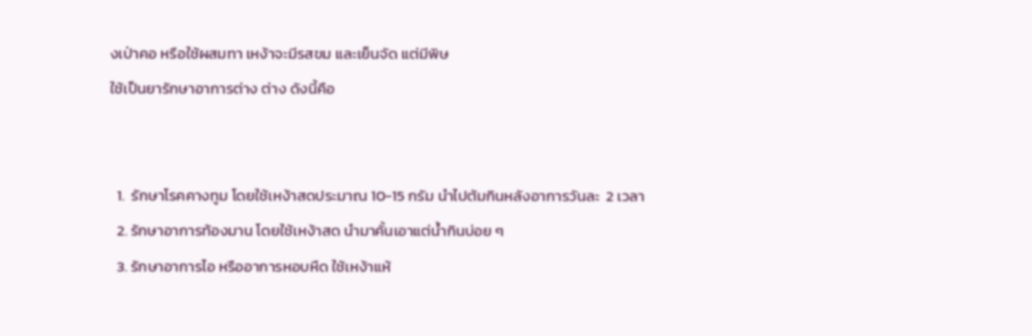งเป่าคอ หรือใช้ผสมทา เหง้าจะมีรสขม และเย็นจัด แต่มีพิษ
ใช้เป็นยารักษาอาการต่าง ต่าง ดังนี้คือ


  1.  รักษาโรคคางทูม โดยใช้เหง้าสดประมาณ 10-15 กรัม นำไปต้มกินหลังอาการวันละ  2 เวลา
  2. รักษาอาการท้องมาน โดยใช้เหง้าสด นำมาคั้นเอาแต่น้ำกินบ่อย ๆ
  3. รักษาอาการไอ หรืออาการหอบหืด ใช้เหง้าแห้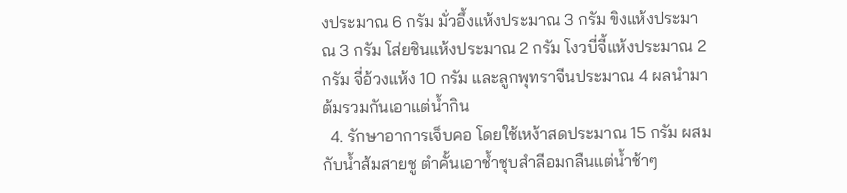งประมาณ 6 กรัม มั่วอึ้งแห้งประมาณ 3 กรัม ขิงแห้งประมาณ 3 กรัม โส่ยชินแห้งประมาณ 2 กรัม โงวบี่จี้แห้งประมาณ 2 กรัม จี่อ้วงแห้ง 10 กรัม และลูกพุทราจีนประมาณ 4 ผลนำมาต้มรวมกันเอาแต่น้ำกิน
  4. รักษาอาการเจ็บคอ โดยใช้เหง้าสดประมาณ 15 กรัม ผสมกับน้ำส้มสายชู ตำคั้นเอาช้ำชุบสำลีอมกลืนแต่น้ำช้าๆ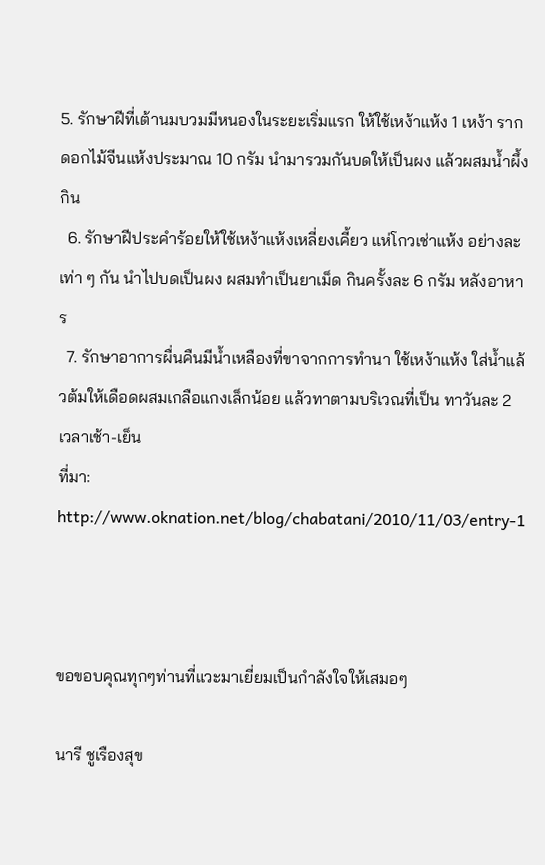5. รักษาฝีที่เต้านมบวมมีหนองในระยะเริ่มแรก ให้ใช้เหง้าแห้ง 1 เหง้า รากดอกไม้จีนแห้งประมาณ 10 กรัม นำมารวมกันบดให้เป็นผง แล้วผสมน้ำผึ้งกิน
  6. รักษาฝีประคำร้อยให้ใช้เหง้าแห้งเหลี่ยงเคี้ยว แห่โกวเช่าแห้ง อย่างละเท่า ๆ กัน นำไปบดเป็นผง ผสมทำเป็นยาเม็ด กินครั้งละ 6 กรัม หลังอาหาร
  7. รักษาอาการผื่นคืนมีน้ำเหลืองที่ขาจากการทำนา ใช้เหง้าแห้ง ใส่น้ำแล้วต้มให้เดือดผสมเกลือแกงเล็กน้อย แล้วทาตามบริเวณที่เป็น ทาวันละ 2 เวลาเช้า-เย็น
ที่มา:  http://www.oknation.net/blog/chabatani/2010/11/03/entry-1



ขอขอบคุณทุกๆท่านที่แวะมาเยี่ยมเป็นกำลังใจให้เสมอๆ

นารี ชูเรืองสุข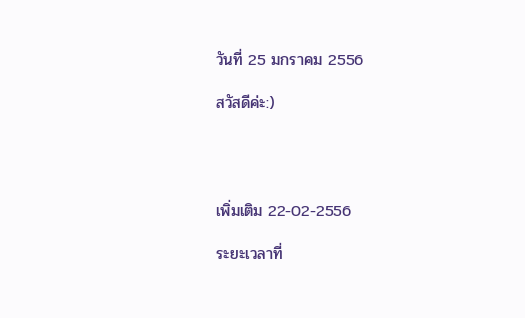วันที่ 25 มกราคม 2556

สวัสดีค่ะ:)




เพิ่มเติม 22-02-2556

ระยะเวลาที่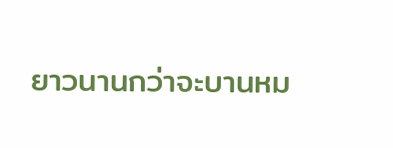ยาวนานกว่าจะบานหม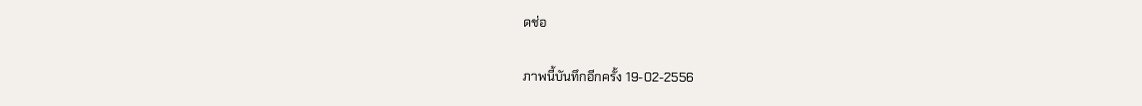ดช่อ

ภาพนี้บันทึกอีกครั้ง 19-02-2556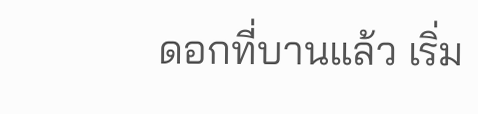ดอกที่บานแล้ว เริ่ม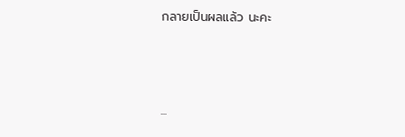กลายเป็นผลแล้ว นะคะ



...